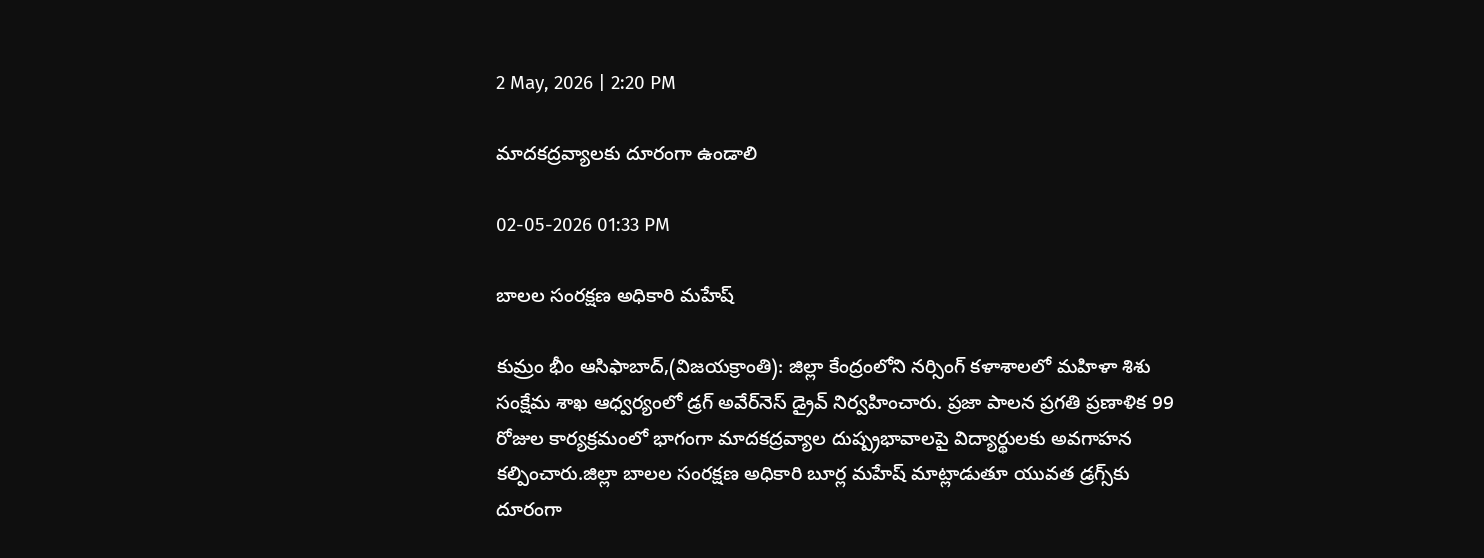2 May, 2026 | 2:20 PM

మాదకద్రవ్యాలకు దూరంగా ఉండాలి

02-05-2026 01:33 PM

బాలల సంరక్షణ అధికారి మహేష్

కుమ్రం భీం ఆసిఫాబాద్,(విజయక్రాంతి): జిల్లా కేంద్రంలోని నర్సింగ్ కళాశాలలో మహిళా శిశు సంక్షేమ శాఖ ఆధ్వర్యంలో డ్రగ్ అవేర్‌నెస్ డ్రైవ్ నిర్వహించారు. ప్రజా పాలన ప్రగతి ప్రణాళిక 99 రోజుల కార్యక్రమంలో భాగంగా మాదకద్రవ్యాల దుష్ప్రభావాలపై విద్యార్థులకు అవగాహన కల్పించారు.జిల్లా బాలల సంరక్షణ అధికారి బూర్ల మహేష్ మాట్లాడుతూ యువత డ్రగ్స్‌కు దూరంగా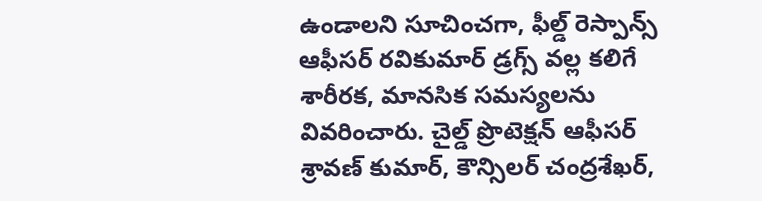ఉండాలని సూచించగా, ఫీల్డ్ రెస్పాన్స్ ఆఫీసర్ రవికుమార్ డ్రగ్స్ వల్ల కలిగే శారీరక, మానసిక సమస్యలను వివరించారు. చైల్డ్ ప్రొటెక్షన్ ఆఫీసర్ శ్రావణ్ కుమార్, కౌన్సిలర్ చంద్రశేఖర్,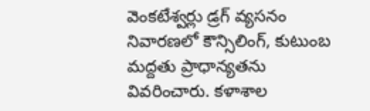వెంకటేశ్వర్లు డ్రగ్ వ్యసనం నివారణలో కౌన్సిలింగ్, కుటుంబ మద్దతు ప్రాధాన్యతను వివరించారు. కళాశాల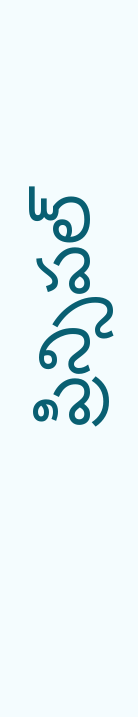ప్రిన్సిపల్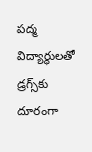పద్మ  విద్యార్థులతో డ్రగ్స్‌కు దూరంగా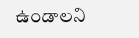ఉండాలని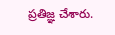ప్రతిజ్ఞ చేశారు.